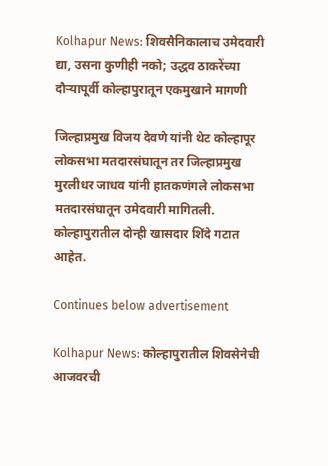Kolhapur News: शिवसैनिकालाच उमेदवारी द्या, उसना कुणीही नको; उद्धव ठाकरेंच्या दौऱ्यापूर्वी कोल्हापुरातून एकमुखाने मागणी

जिल्हाप्रमुख विजय देवणे यांनी थेट कोल्हापूर लोकसभा मतदारसंघातून तर जिल्हाप्रमुख मुरलीधर जाधव यांनी हातकणंगले लोकसभा मतदारसंघातून उमेदवारी मागितली. कोल्हापुरातील दोन्ही खासदार शिंदे गटात आहेत.

Continues below advertisement

Kolhapur News: कोल्हापुरातील शिवसेनेची आजवरची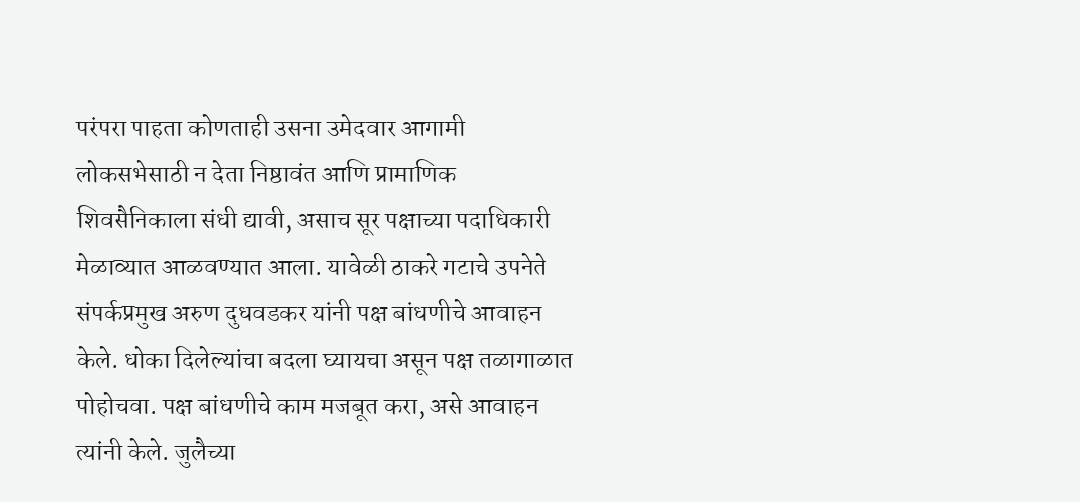परंपरा पाहता कोणताही उसना उमेदवार आगामी लोकसभेसाठी न देता निष्ठावंत आणि प्रामाणिक शिवसैनिकाला संधी द्यावी, असाच सूर पक्षाच्या पदाधिकारी मेळाव्यात आळवण्यात आला. यावेळी ठाकरे गटाचे उपनेते संपर्कप्रमुख अरुण दुधवडकर यांनी पक्ष बांधणीचे आवाहन केले. धोका दिलेल्यांचा बदला घ्यायचा असून पक्ष तळागाळात पोहोचवा. पक्ष बांधणीचे काम मजबूत करा, असे आवाहन त्यांनी केले. जुलैच्या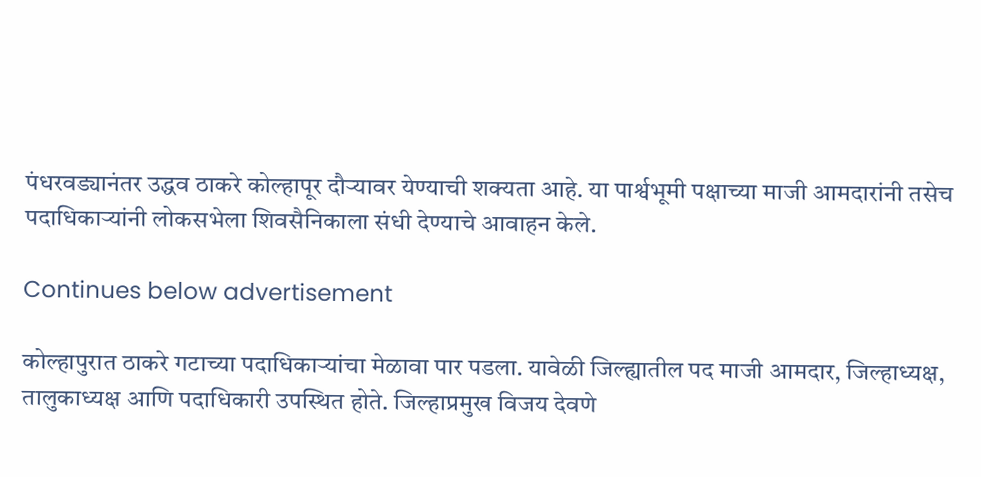पंधरवड्यानंतर उद्धव ठाकरे कोल्हापूर दौऱ्यावर येण्याची शक्यता आहे. या पार्श्वभूमी पक्षाच्या माजी आमदारांनी तसेच पदाधिकाऱ्यांनी लोकसभेला शिवसैनिकाला संधी देण्याचे आवाहन केले.

Continues below advertisement

कोल्हापुरात ठाकरे गटाच्या पदाधिकाऱ्यांचा मेळावा पार पडला. यावेळी जिल्ह्यातील पद माजी आमदार, जिल्हाध्यक्ष, तालुकाध्यक्ष आणि पदाधिकारी उपस्थित होते. जिल्हाप्रमुख विजय देवणे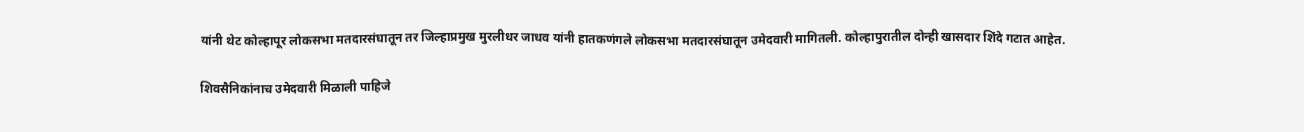यांनी थेट कोल्हापूर लोकसभा मतदारसंघातून तर जिल्हाप्रमुख मुरलीधर जाधव यांनी हातकणंगले लोकसभा मतदारसंघातून उमेदवारी मागितली. कोल्हापुरातील दोन्ही खासदार शिंदे गटात आहेत.

शिवसैनिकांनाच उमेदवारी मिळाली पाहिजे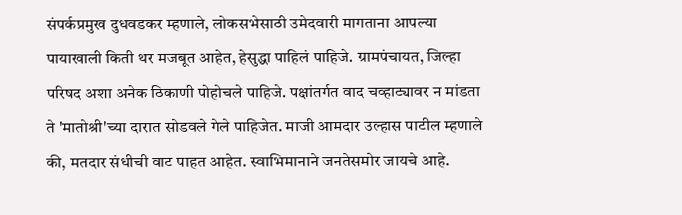संपर्कप्रमुख दुधवडकर म्हणाले, लोकसभेसाठी उमेदवारी मागताना आपल्या पायाखाली किती थर मजबूत आहेत, हेसुद्धा पाहिलं पाहिजे. ग्रामपंचायत, जिल्हा परिषद अशा अनेक ठिकाणी पोहोचले पाहिजे. पक्षांतर्गत वाद चव्हाट्यावर न मांडता ते 'मातोश्री'च्या दारात सोडवले गेले पाहिजेत. माजी आमदार उल्हास पाटील म्हणाले की, मतदार संधीची वाट पाहत आहेत. स्वाभिमानाने जनतेसमोर जायचे आहे.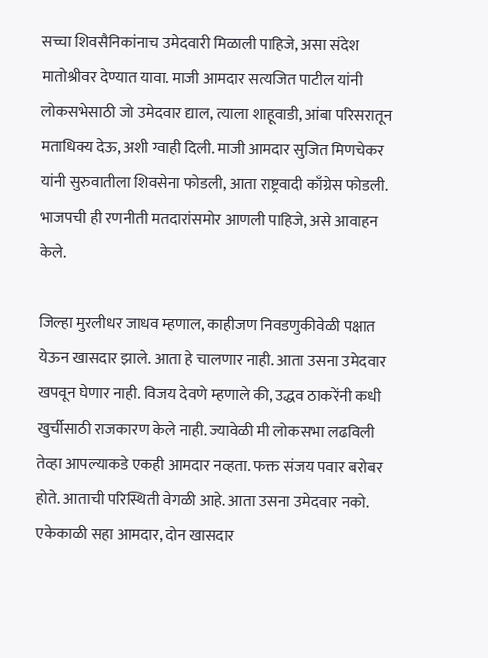सच्चा शिवसैनिकांनाच उमेदवारी मिळाली पाहिजे, असा संदेश मातोश्रीवर देण्यात यावा. माजी आमदार सत्यजित पाटील यांनी लोकसभेसाठी जो उमेदवार द्याल, त्याला शाहूवाडी, आंबा परिसरातून मताधिक्य देऊ, अशी ग्वाही दिली. माजी आमदार सुजित मिणचेकर यांनी सुरुवातीला शिवसेना फोडली, आता राष्ट्रवादी काँग्रेस फोडली. भाजपची ही रणनीती मतदारांसमोर आणली पाहिजे, असे आवाहन केले.

जिल्हा मुरलीधर जाधव म्हणाल, काहीजण निवडणुकीवेळी पक्षात येऊन खासदार झाले. आता हे चालणार नाही. आता उसना उमेदवार खपवून घेणार नाही. विजय देवणे म्हणाले की, उद्धव ठाकरेंनी कधी खुर्चीसाठी राजकारण केले नाही. ज्यावेळी मी लोकसभा लढविली तेव्हा आपल्याकडे एकही आमदार नव्हता. फक्त संजय पवार बरोबर होते. आताची परिस्थिती वेगळी आहे. आता उसना उमेदवार नको. एकेकाळी सहा आमदार, दोन खासदार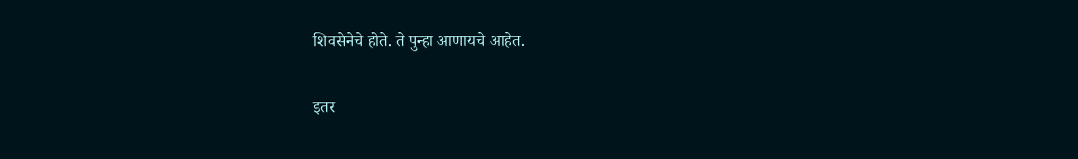शिवसेनेचे होते. ते पुन्हा आणायचे आहेत.

इतर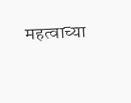महत्वाच्या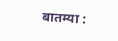बातम्या :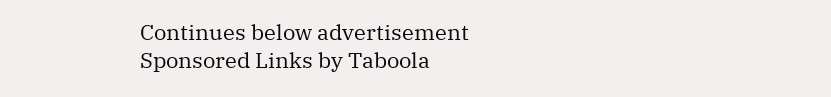Continues below advertisement
Sponsored Links by Taboola